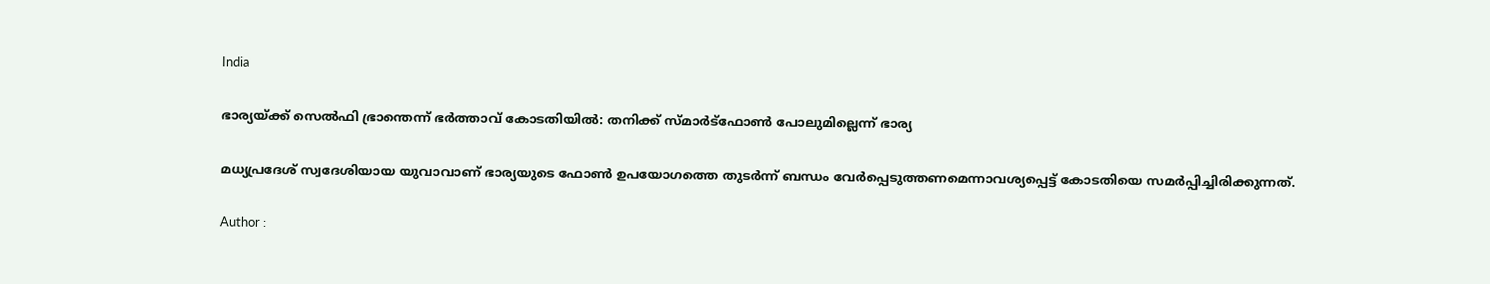India

ഭാര്യയ്ക്ക് സെല്‍ഫി ഭ്രാന്തെന്ന് ഭര്‍ത്താവ് കോടതിയില്‍: തനിക്ക് സ്മാര്‍ട്‌ഫോണ്‍ പോലുമില്ലെന്ന് ഭാര്യ

മധ്യപ്രദേശ് സ്വദേശിയായ യുവാവാണ് ഭാര്യയുടെ ഫോണ്‍ ഉപയോഗത്തെ തുടര്‍ന്ന് ബന്ധം വേര്‍പ്പെടുത്തണമെന്നാവശ്യപ്പെട്ട് കോടതിയെ സമര്‍പ്പിച്ചിരിക്കുന്നത്.

Author :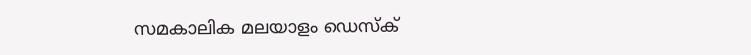സമകാലിക മലയാളം ഡെസ്ക്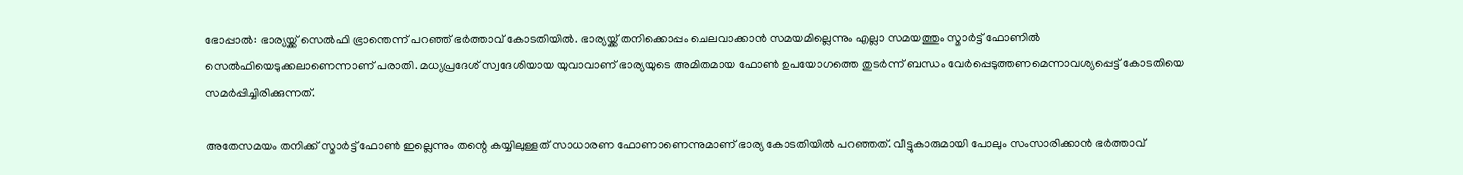ഭോപ്പാല്‍: ഭാര്യയ്ക്ക് സെല്‍ഫി ഭ്രാന്തെന്ന് പറഞ്ഞ് ഭര്‍ത്താവ് കോടതിയില്‍. ഭാര്യയ്ക്ക് തനിക്കൊപ്പം ചെലവാക്കാന്‍ സമയമില്ലെന്നും എല്ലാ സമയത്തും സ്മാര്‍ട്ട് ഫോണില്‍ സെല്‍ഫിയെടുക്കലാണെന്നാണ് പരാതി. മധ്യപ്രദേശ് സ്വദേശിയായ യുവാവാണ് ഭാര്യയുടെ അമിതമായ ഫോണ്‍ ഉപയോഗത്തെ തുടര്‍ന്ന് ബന്ധം വേര്‍പ്പെടുത്തണമെന്നാവശ്യപ്പെട്ട് കോടതിയെ സമര്‍പ്പിച്ചിരിക്കുന്നത്.

അതേസമയം തനിക്ക് സ്മാര്‍ട്ട് ഫോണ്‍ ഇല്ലെന്നും തന്റെ കയ്യിലുള്ളത് സാധാരണ ഫോണാണെന്നുമാണ് ഭാര്യ കോടതിയില്‍ പറഞ്ഞത്. വീട്ടുകാരുമായി പോലും സംസാരിക്കാന്‍ ഭര്‍ത്താവ്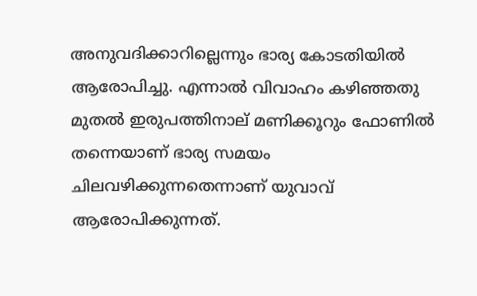അനുവദിക്കാറില്ലെന്നും ഭാര്യ കോടതിയില്‍ ആരോപിച്ചു. എന്നാല്‍ വിവാഹം കഴിഞ്ഞതു മുതല്‍ ഇരുപത്തിനാല് മണിക്കൂറും ഫോണില്‍ തന്നെയാണ് ഭാര്യ സമയം ചിലവഴിക്കുന്നതെന്നാണ് യുവാവ് ആരോപിക്കുന്നത്.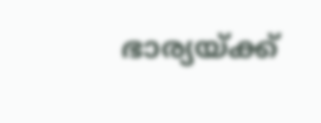ഭാര്യയ്ക്ക്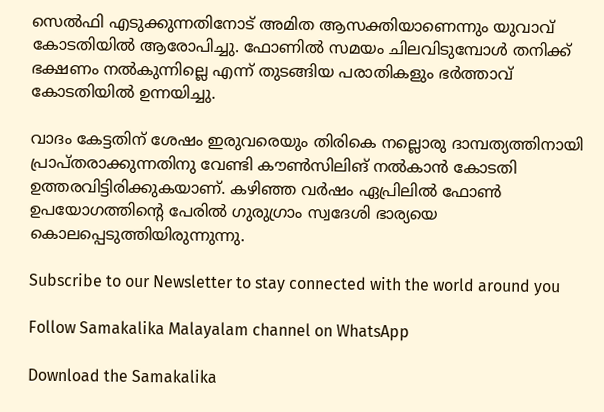സെല്‍ഫി എടുക്കുന്നതിനോട് അമിത ആസക്തിയാണെന്നും യുവാവ് കോടതിയില്‍ ആരോപിച്ചു. ഫോണില്‍ സമയം ചിലവിടുമ്പോള്‍ തനിക്ക് ഭക്ഷണം നല്‍കുന്നില്ലെ എന്ന് തുടങ്ങിയ പരാതികളും ഭര്‍ത്താവ് കോടതിയില്‍ ഉന്നയിച്ചു.

വാദം കേട്ടതിന് ശേഷം ഇരുവരെയും തിരികെ നല്ലൊരു ദാമ്പത്യത്തിനായി പ്രാപ്തരാക്കുന്നതിനു വേണ്ടി കൗണ്‍സിലിങ് നല്‍കാന്‍ കോടതി ഉത്തരവിട്ടിരിക്കുകയാണ്. കഴിഞ്ഞ വര്‍ഷം ഏപ്രിലില്‍ ഫോണ്‍ ഉപയോഗത്തിന്റെ പേരില്‍ ഗുരുഗ്രാം സ്വദേശി ഭാര്യയെ കൊലപ്പെടുത്തിയിരുന്നുന്നു.

Subscribe to our Newsletter to stay connected with the world around you

Follow Samakalika Malayalam channel on WhatsApp

Download the Samakalika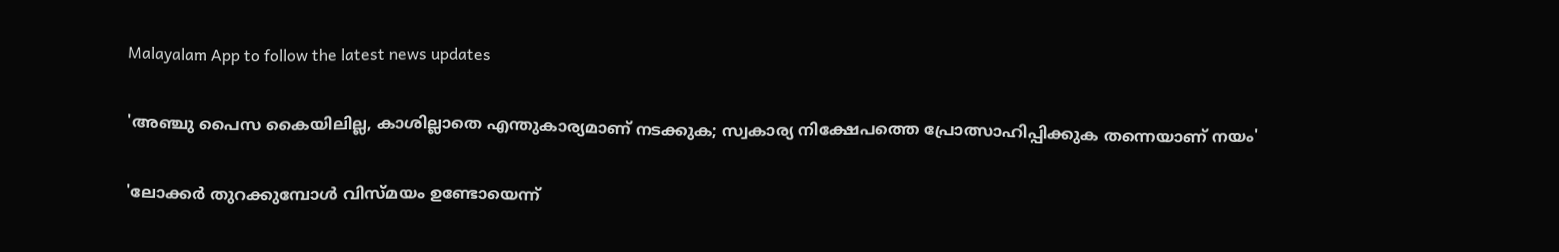Malayalam App to follow the latest news updates

'അഞ്ചു പൈസ കൈയിലില്ല, കാശില്ലാതെ എന്തുകാര്യമാണ് നടക്കുക; സ്വകാര്യ നിക്ഷേപത്തെ പ്രോത്സാഹിപ്പിക്കുക തന്നെയാണ് നയം'

'ലോക്കര്‍ തുറക്കുമ്പോള്‍ വിസ്മയം ഉണ്ടോയെന്ന്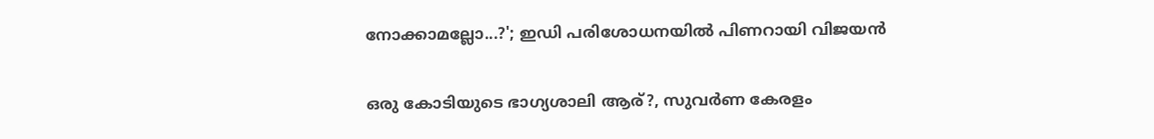നോക്കാമല്ലോ...?'; ഇഡി പരിശോധനയില്‍ പിണറായി വിജയന്‍

ഒരു കോടിയുടെ ഭാഗ്യശാലി ആര്?, സുവര്‍ണ കേരളം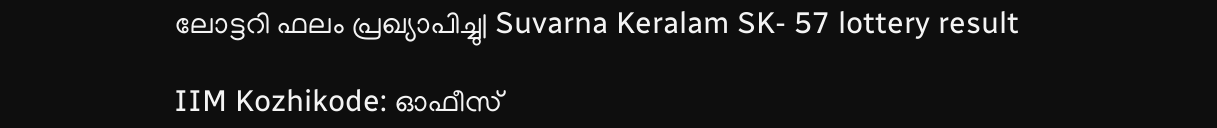ലോട്ടറി ഫലം പ്രഖ്യാപിച്ചു| Suvarna Keralam SK- 57 lottery result

IIM Kozhikode: ഓഫീസ്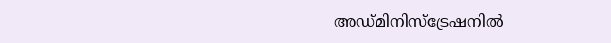അഡ്മിനിസ്ട്രേഷനിൽ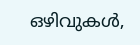ഒഴിവുകൾ,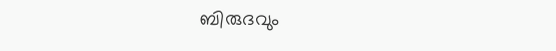ബിരുദവും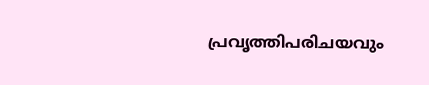പ്രവൃത്തിപരിചയവും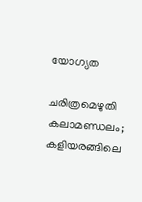യോഗ്യത

ചരിത്രമെഴുതി കലാമണ്ഡലം; കളിയരങ്ങിലെ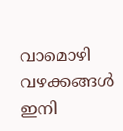വാമൊഴി വഴക്കങ്ങൾ ഇനി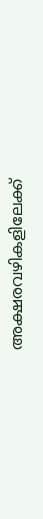അക്ഷരവഴികളിലേക്ക്